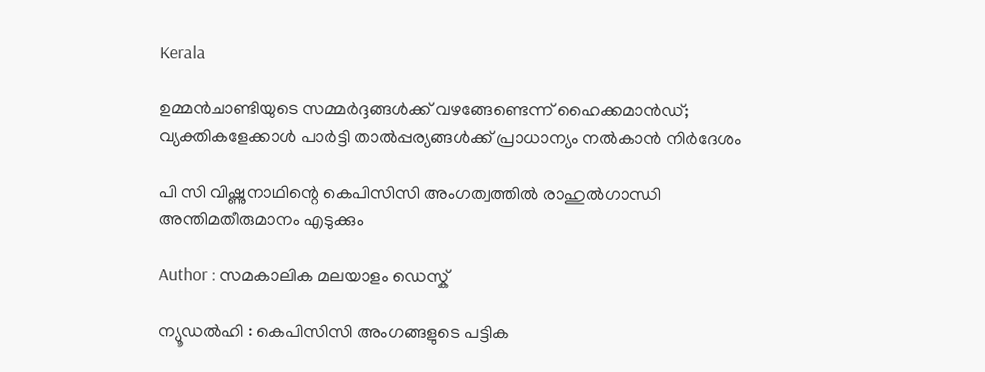Kerala

ഉമ്മന്‍ചാണ്ടിയുടെ സമ്മര്‍ദ്ദങ്ങള്‍ക്ക് വഴങ്ങേണ്ടെന്ന് ഹൈക്കമാന്‍ഡ്; വ്യക്തികളേക്കാള്‍ പാര്‍ട്ടി താല്‍പ്പര്യങ്ങള്‍ക്ക് പ്രാധാന്യം നല്‍കാന്‍ നിര്‍ദേശം

പി സി വിഷ്ണുനാഥിന്റെ കെപിസിസി അംഗത്വത്തില്‍ രാഹുല്‍ഗാന്ധി അന്തിമതീരുമാനം എടുക്കും

Author : സമകാലിക മലയാളം ഡെസ്ക്

ന്യൂഡല്‍ഹി : കെപിസിസി അംഗങ്ങളുടെ പട്ടിക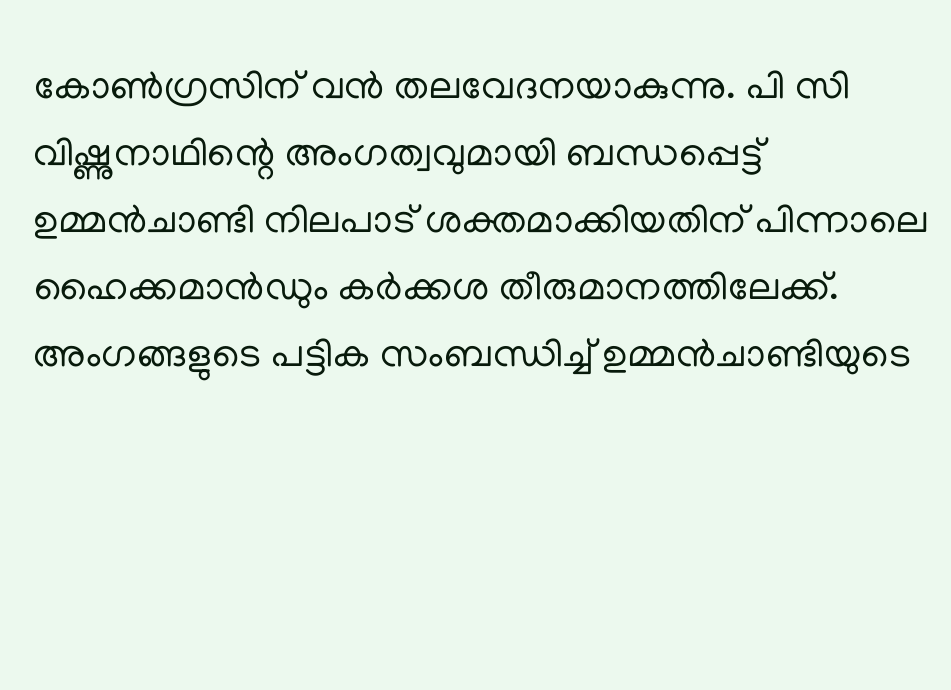കോണ്‍ഗ്രസിന് വന്‍ തലവേദനയാകുന്നു. പി സി വിഷ്ണുനാഥിന്റെ അംഗത്വവുമായി ബന്ധപ്പെട്ട് ഉമ്മന്‍ചാണ്ടി നിലപാട് ശക്തമാക്കിയതിന് പിന്നാലെ ഹൈക്കമാന്‍ഡും കര്‍ക്കശ തീരുമാനത്തിലേക്ക്. അംഗങ്ങളുടെ പട്ടിക സംബന്ധിച്ച് ഉമ്മന്‍ചാണ്ടിയുടെ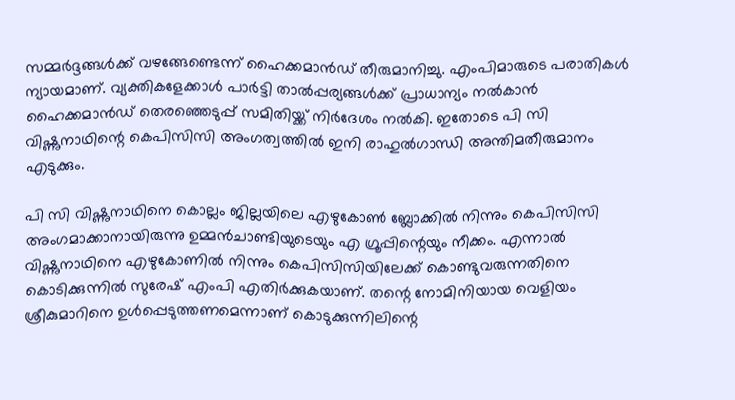സമ്മര്‍ദ്ദങ്ങള്‍ക്ക് വഴങ്ങേണ്ടെന്ന് ഹൈക്കമാന്‍ഡ് തീരുമാനിച്ചു. എംപിമാരുടെ പരാതികള്‍ ന്യായമാണ്. വ്യക്തികളേക്കാള്‍ പാര്‍ട്ടി താല്‍പ്പര്യങ്ങള്‍ക്ക് പ്രാധാന്യം നല്‍കാന്‍ ഹൈക്കമാന്‍ഡ് തെരഞ്ഞെടുപ്പ് സമിതിയ്ക്ക് നിര്‍ദേശം നല്‍കി. ഇതോടെ പി സി വിഷ്ണുനാഥിന്റെ കെപിസിസി അംഗത്വത്തില്‍ ഇനി രാഹുല്‍ഗാന്ധി അന്തിമതീരുമാനം എടുക്കും.

പി സി വിഷ്ണുനാഥിനെ കൊല്ലം ജില്ലയിലെ എഴുകോണ്‍ ബ്ലോക്കില്‍ നിന്നും കെപിസിസി അംഗമാക്കാനായിരുന്നു ഉമ്മന്‍ചാണ്ടിയുടെയും എ ഗ്രൂപ്പിന്റെയും നീക്കം. എന്നാല്‍ വിഷ്ണുനാഥിനെ എഴുകോണില്‍ നിന്നും കെപിസിസിയിലേക്ക് കൊണ്ടുവരുന്നതിനെ കൊടിക്കുന്നില്‍ സുരേഷ് എംപി എതിര്‍ക്കുകയാണ്. തന്റെ നോമിനിയായ വെളിയം ശ്രീകുമാറിനെ ഉള്‍പ്പെടുത്തണമെന്നാണ് കൊടുക്കുന്നിലിന്റെ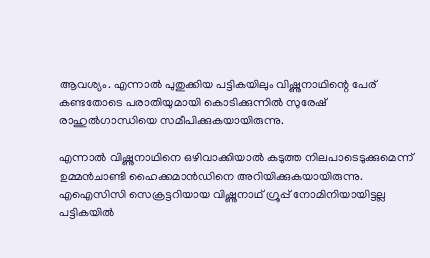ആവശ്യം. എന്നാല്‍ പുതുക്കിയ പട്ടികയിലും വിഷ്ണുനാഥിന്റെ പേര് കണ്ടതോടെ പരാതിയുമായി കൊടിക്കുന്നില്‍ സുരേഷ് രാഹുല്‍ഗാന്ധിയെ സമീപിക്കുകയായിരുന്നു.

എന്നാല്‍ വിഷ്ണുനാഥിനെ ഒഴിവാക്കിയാല്‍ കടുത്ത നിലപാടെടുക്കുമെന്ന് ഉമ്മന്‍ചാണ്ടി ഹൈക്കമാന്‍ഡിനെ അറിയിക്കുകയായിരുന്നു. എഐസിസി സെക്രട്ടറിയായ വിഷ്ണുനാഥ് ഗ്രൂപ്പ് നോമിനിയായിട്ടല്ല പട്ടികയില്‍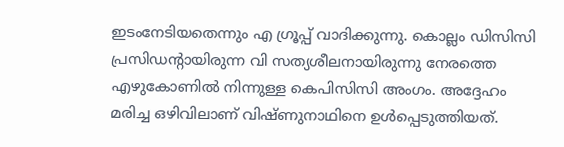ഇടംനേടിയതെന്നും എ ഗ്രൂപ്പ് വാദിക്കുന്നു. കൊല്ലം ഡിസിസി പ്രസിഡന്റായിരുന്ന വി സത്യശീലനായിരുന്നു നേരത്തെ എഴുകോണില്‍ നിന്നുള്ള കെപിസിസി അംഗം. അദ്ദേഹം മരിച്ച ഒഴിവിലാണ് വിഷ്ണുനാഥിനെ ഉള്‍പ്പെടുത്തിയത്.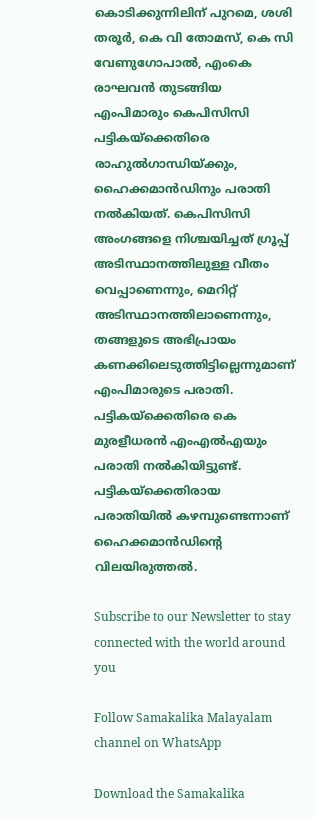കൊടിക്കുന്നിലിന് പുറമെ, ശശി തരൂര്‍, കെ വി തോമസ്, കെ സി വേണുഗോപാല്‍, എംകെ രാഘവന്‍ തുടങ്ങിയ എംപിമാരും കെപിസിസി പട്ടികയ്‌ക്കെതിരെ രാഹുല്‍ഗാന്ധിയ്ക്കും, ഹൈക്കമാന്‍ഡിനും പരാതി നല്‍കിയത്. കെപിസിസി അംഗങ്ങളെ നിശ്ചയിച്ചത് ഗ്രൂപ്പ് അടിസ്ഥാനത്തിലുള്ള വീതം വെപ്പാണെന്നും, മെറിറ്റ് അടിസ്ഥാനത്തിലാണെന്നും, തങ്ങളുടെ അഭിപ്രായം കണക്കിലെടുത്തിട്ടില്ലെന്നുമാണ് എംപിമാരുടെ പരാതി. പട്ടികയ്‌ക്കെതിരെ കെ മുരളീധരന്‍ എംഎല്‍എയും പരാതി നല്‍കിയിട്ടുണ്ട്. പട്ടികയ്‌ക്കെതിരായ
പരാതിയില്‍ കഴമ്പുണ്ടെന്നാണ് ഹൈക്കമാന്‍ഡിന്റെ വിലയിരുത്തല്‍.

Subscribe to our Newsletter to stay connected with the world around you

Follow Samakalika Malayalam channel on WhatsApp

Download the Samakalika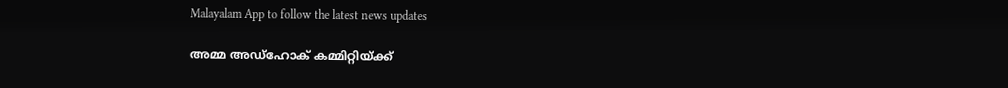Malayalam App to follow the latest news updates

അമ്മ അഡ്‌ഹോക് കമ്മിറ്റിയ്ക്ക്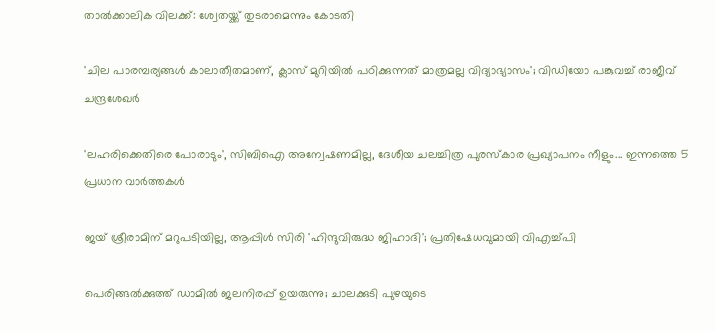താല്‍ക്കാലിക വിലക്ക്: ശ്വേതയ്ക്ക് തുടരാമെന്നും കോടതി

'ചില പാരമ്പര്യങ്ങള്‍ കാലാതീതമാണ്, ക്ലാസ് മുറിയില്‍ പഠിക്കുന്നത് മാത്രമല്ല വിദ്യാഭ്യാസം'; വിഡിയോ പങ്കുവച്ച് രാജീവ് ചന്ദ്രശേഖര്‍

'ലഹരിക്കെതിരെ പോരാടും', സിബിഐ അന്വേഷണമില്ല, ദേശീയ ചലച്ചിത്ര പുരസ്‌കാര പ്രഖ്യാപനം നീളും... ഇന്നത്തെ 5 പ്രധാന വാർത്തകൾ

ജയ് ശ്രീരാമിന് മറുപടിയില്ല, ആപ്പിള്‍ സിരി 'ഹിന്ദുവിരുദ്ധ ജിഹാദി'; പ്രതിഷേധവുമായി വിഎച്ച്പി

പെരിങ്ങല്‍ക്കുത്ത് ഡാമില്‍ ജലനിരപ്പ് ഉയരുന്നു; ചാലക്കുടി പുഴയുടെ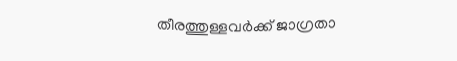തീരത്തുള്ളവര്‍ക്ക് ജാഗ്രതാ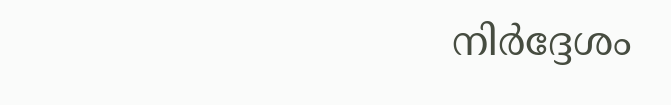നിര്‍ദ്ദേശം